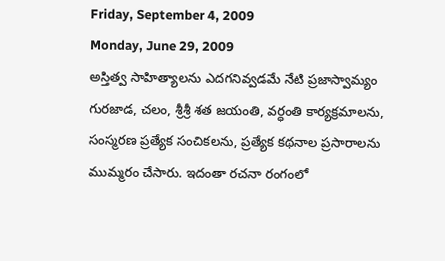Friday, September 4, 2009
Monday, June 29, 2009
అస్తిత్వ సాహిత్యాలను ఎదగనివ్వడమే నేటి ప్రజాస్వామ్యం
గురజాడ, చలం, శ్రీశ్రీ శత జయంతి, వర్ధంతి కార్యక్రమాలను, సంస్మరణ ప్రత్యేక సంచికలను, ప్రత్యేక కథనాల ప్రసారాలను ముమ్మరం చేసారు. ఇదంతా రచనా రంగంలో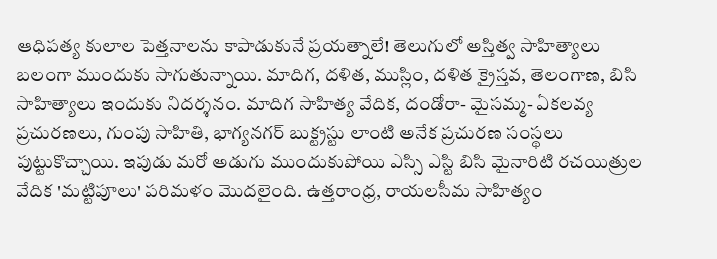ఆధిపత్య కులాల పెత్తనాలను కాపాడుకునే ప్రయత్నాలే! తెలుగులో అస్తిత్వ సాహిత్యాలు బలంగా ముందుకు సాగుతున్నాయి. మాదిగ, దళిత, ముస్లిం, దళిత క్రైస్తవ, తెలంగాణ, బిసి సాహిత్యాలు ఇందుకు నిదర్శనం. మాదిగ సాహిత్య వేదిక, దండోరా- మైసమ్మ- ఏకలవ్య ప్రచురణలు, గుంపు సాహితి, భాగ్యనగర్ బుక్ట్రస్టు లాంటి అనేక ప్రచురణ సంస్థలు పుట్టుకొచ్చాయి. ఇపుడు మరో అడుగు ముందుకుపోయి ఎస్సి ఎస్టి బిసి మైనారిటి రచయిత్రుల వేదిక 'మట్టిపూలు' పరిమళం మొదలైంది. ఉత్తరాంధ్ర, రాయలసీమ సాహిత్యం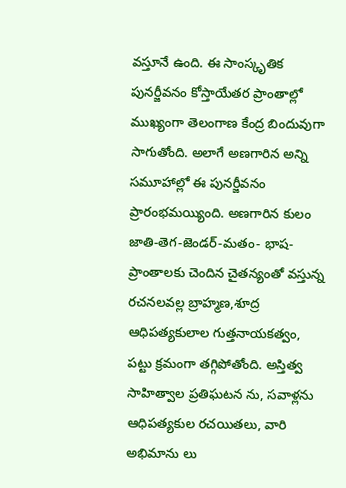వస్తూనే ఉంది. ఈ సాంస్కృతిక పునర్జీవనం కోస్తాయేతర ప్రాంతాల్లో ముఖ్యంగా తెలంగాణ కేంద్ర బిందువుగా సాగుతోంది. అలాగే అణగారిన అన్ని సమూహాల్లో ఈ పునర్జీవనం ప్రారంభమయ్యింది. అణగారిన కులం జాతి-తెగ-జెండర్-మతం- భాష- ప్రాంతాలకు చెందిన చైతన్యంతో వస్తున్న రచనలవల్ల బ్రాహ్మణ,శూద్ర ఆధిపత్యకులాల గుత్తనాయకత్వం, పట్టు క్రమంగా తగ్గిపోతోంది. అస్తిత్వ సాహిత్వాల ప్రతిఘటన ను, సవాళ్లను ఆధిపత్యకుల రచయితలు, వారి అభిమాను లు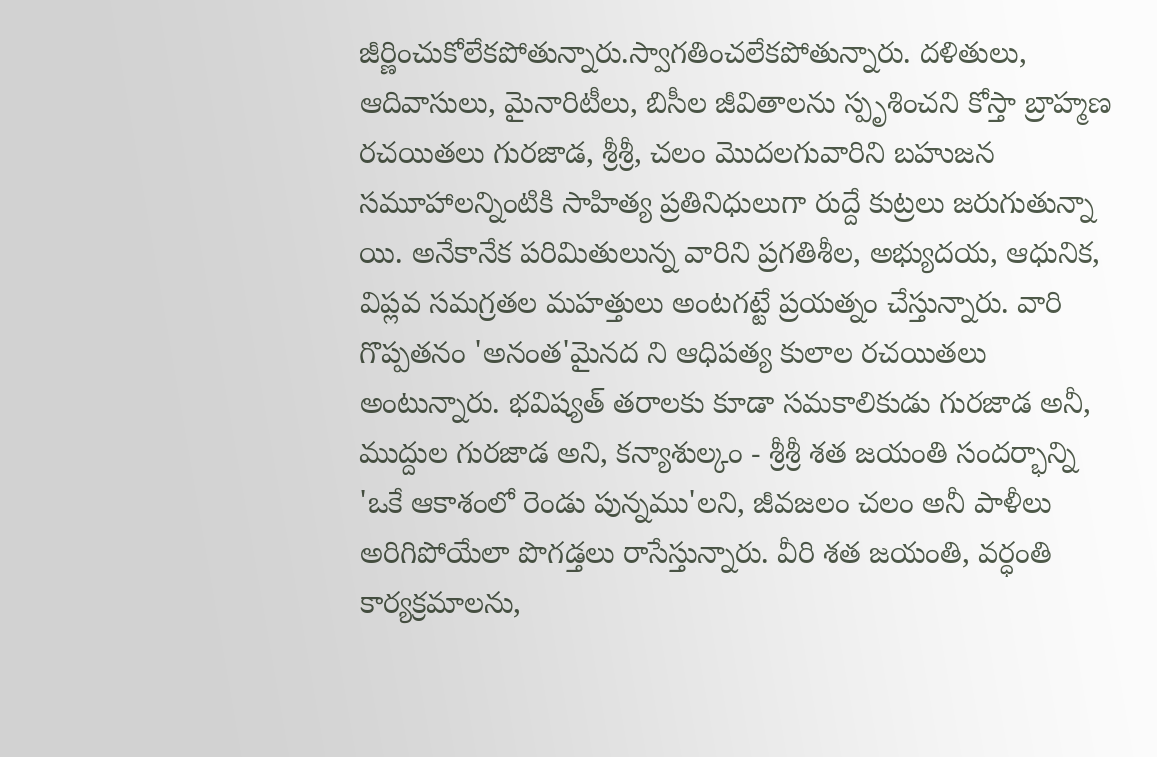జీర్ణించుకోలేకపోతున్నారు.స్వాగతించలేకపోతున్నారు. దళితులు, ఆదివాసులు, మైనారిటీలు, బిసీల జీవితాలను స్పృశించని కోస్తా బ్రాహ్మణ రచయితలు గురజాడ, శ్రీశ్రీ, చలం మొదలగువారిని బహుజన సమూహాలన్నింటికి సాహిత్య ప్రతినిధులుగా రుద్దే కుట్రలు జరుగుతున్నా యి. అనేకానేక పరిమితులున్న వారిని ప్రగతిశీల, అభ్యుదయ, ఆధునిక, విప్లవ సమగ్రతల మహత్తులు అంటగట్టే ప్రయత్నం చేస్తున్నారు. వారి గొప్పతనం 'అనంత'మైనద ని ఆధిపత్య కులాల రచయితలు అంటున్నారు. భవిష్యత్ తరాలకు కూడా సమకాలికుడు గురజాడ అనీ, ముద్దుల గురజాడ అని, కన్యాశుల్కం - శ్రీశ్రీ శత జయంతి సందర్భాన్ని 'ఒకే ఆకాశంలో రెండు పున్నము'లని, జీవజలం చలం అనీ పాళీలు అరిగిపోయేలా పొగడ్తలు రాసేస్తున్నారు. వీరి శత జయంతి, వర్ధంతి కార్యక్రమాలను,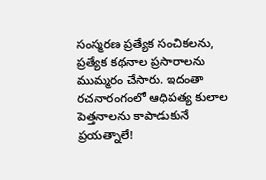సంస్మరణ ప్రత్యేక సంచికలను, ప్రత్యేక కథనాల ప్రసారాలను ముమ్మరం చేసారు. ఇదంతా రచనారంగంలో ఆధిపత్య కులాల పెత్తనాలను కాపాడుకునే ప్రయత్నాలే!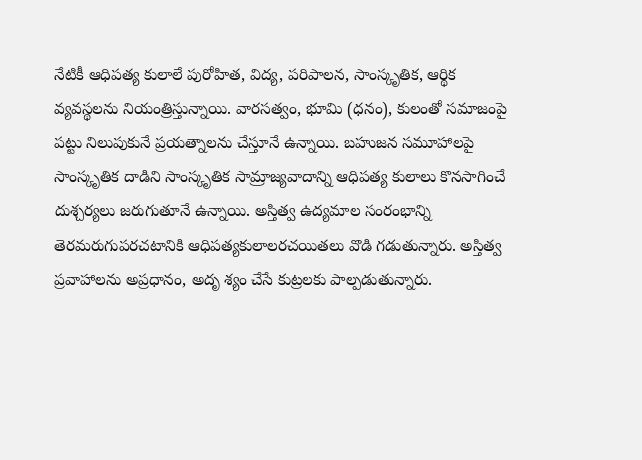నేటికీ ఆధిపత్య కులాలే పురోహిత, విద్య, పరిపాలన, సాంస్కృతిక, ఆర్థిక వ్యవస్థలను నియంత్రిస్తున్నాయి. వారసత్వం, భూమి (ధనం), కులంతో సమాజంపై పట్టు నిలుపుకునే ప్రయత్నాలను చేస్తూనే ఉన్నాయి. బహుజన సమూహాలపై సాంస్కృతిక దాడిని సాంస్కృతిక సామ్రాజ్యవాదాన్ని ఆధిపత్య కులాలు కొనసాగించే దుశ్చర్యలు జరుగుతూనే ఉన్నాయి. అస్తిత్వ ఉద్యమాల సంరంభాన్ని తెరమరుగుపరచటానికి ఆధిపత్యకులాలరచయితలు వొడి గడుతున్నారు. అస్తిత్వ ప్రవాహాలను అప్రధానం, అదృ శ్యం చేసే కుట్రలకు పాల్పడుతున్నారు.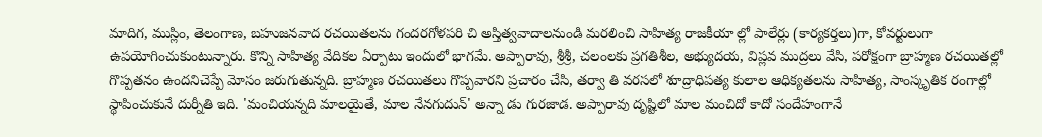మాదిగ, ముస్లిం, తెలంగాణ, బహుజనవాద రచయితలను గందరగోళపరి చి అస్తిత్వవాదాలనుండి మరలించి సాహిత్య రాజకీయా ల్లో పాలేర్లు (కార్యకర్తలు)గా, కోవర్టులుగా ఉపయోగించుకుంటున్నారు. కొన్ని సాహిత్య వేదికల ఏర్పాటు ఇందులో భాగమే. అప్పారావు, శ్రీశ్రీ, చలంలకు ప్రగతిశీల, అభ్యుదయ, విప్లవ ముద్రలు వేసి, పరోక్షంగా బ్రాహ్మణ రచయితల్లో గొప్పతనం ఉందనిచెప్పే మోసం జరుగుతున్నది. బ్రాహ్మణ రచయితలు గొప్పవారని ప్రచారం చేసి, తర్వా తి వరసలో శూద్రాధిపత్య కులాల ఆధిక్యతలను సాహిత్య, సాంస్కృతిక రంగాల్లో స్థాపించుకునే దుర్నీతి ఇది. 'మంచియన్నది మాలయైతే, మాల నేనగుదున్' అన్నా డు గురజాడ. అప్పారావు దృష్టిలో మాల మంచిదో కాదో సందేహంగానే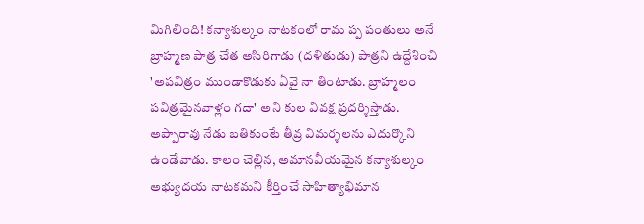మిగిలింది! కన్యాశుల్కం నాటకంలో రామ ప్ప పంతులు అనే బ్రాహ్మణ పాత్ర చేత అసిరిగాడు (దళితుడు) పాత్రని ఉద్దేశించి 'అపవిత్రం ముండాకొడుకు ఏవై నా తింటాడు. బ్రాహ్మలం పవిత్రమైనవాళ్లం గదా' అని కుల వివక్ష ప్రదర్శిస్తాడు. అప్పారావు నేడు బతికుంటే తీవ్ర విమర్శలను ఎదుర్కొని ఉండేవాడు. కాలం చెల్లిన, అమానవీయమైన కన్యాశుల్కం అభ్యుదయ నాటకమని కీర్తించే సాహిత్యాభిమాన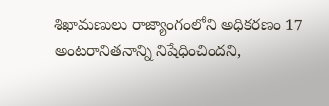శిఖామణులు రాజ్యాంగంలోని అధికరణం 17 అంటరానితనాన్ని నిషేధించిందని,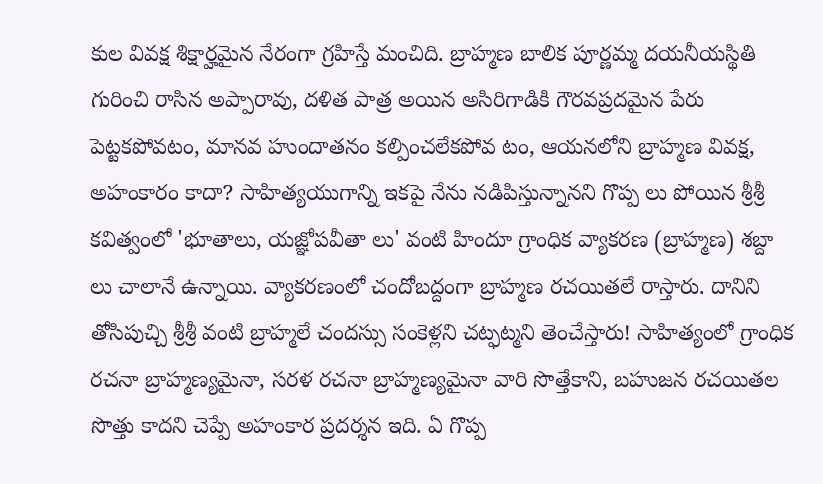కుల వివక్ష శిక్షార్హమైన నేరంగా గ్రహిస్తే మంచిది. బ్రాహ్మణ బాలిక పూర్ణమ్మ దయనీయస్థితి గురించి రాసిన అప్పారావు, దళిత పాత్ర అయిన అసిరిగాడికి గౌరవప్రదమైన పేరు పెట్టకపోవటం, మానవ హుందాతనం కల్పించలేకపోవ టం, ఆయనలోని బ్రాహ్మణ వివక్ష, అహంకారం కాదా? సాహిత్యయుగాన్ని ఇకపై నేను నడిపిస్తున్నానని గొప్ప లు పోయిన శ్రీశ్రీ కవిత్వంలో 'భూతాలు, యజ్ఞోపవీతా లు' వంటి హిందూ గ్రాంధిక వ్యాకరణ (బ్రాహ్మణ) శబ్దా లు చాలానే ఉన్నాయి. వ్యాకరణంలో చందోబద్దంగా బ్రాహ్మణ రచయితలే రాస్తారు. దానిని తోసిపుచ్చి శ్రీశ్రీ వంటి బ్రాహ్మలే చందస్సు సంకెళ్లని చట్ఫట్మని తెంచేస్తారు! సాహిత్యంలో గ్రాంధిక రచనా బ్రాహ్మణ్యమైనా, సరళ రచనా బ్రాహ్మణ్యమైనా వారి సొత్తేకాని, బహుజన రచయితల సొత్తు కాదని చెప్పే అహంకార ప్రదర్శన ఇది. ఏ గొప్ప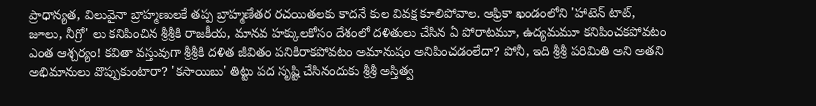ప్రాధాన్యత, విలువైనా బ్రాహ్మణులకే తప్ప బ్రాహ్మణేతర రచయితలకు కాదనే కుల వివక్ష కూలిపోవాల. ఆఫ్రికా ఖండంలోని 'హాటెన్ టాట్, జూలు, నీగ్రో' లు కనిపించిన శ్రీశ్రీకి రాజకీయ, మానవ హక్కులకోసం దేశంలో దళితులు చేసిన ఏ పోరాటమూ, ఉద్యమమూ కనిపించకపోవటం ఎంత ఆశ్చర్యం! కవితా వస్తువుగా శ్రీశ్రీకి దళిత జీవితం పనికిరాకపోవటం అమానుషం అనిపించడంలేదా? పోనీ, ఇది శ్రీశ్రీ పరిమితి అని అతని అభిమానులు వొప్పుకుంటారా? 'కసాయిబు' తిట్టు పద సృష్టి చేసినందుకు శ్రీశ్రీ అస్తిత్వ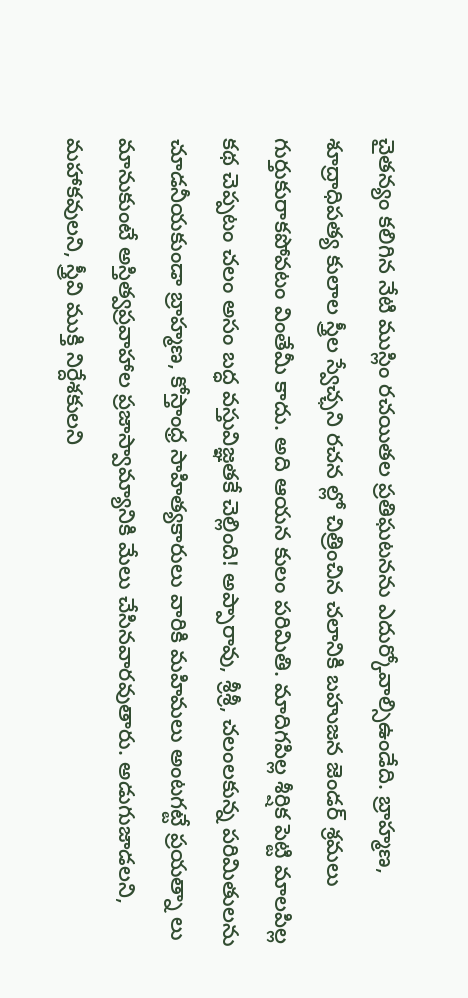చైతన్యం కలిగిన నేటి ముస్లిం రచయితల ప్రతిఘటనను ఎదుర్కోవాల్సిఉండేది. బ్రాహ్మణ, శూద్రాధిపత్య కులాల స్త్రీల స్వేచ్ఛని రచన ల్లో చిత్రించిన చలానికి బహుజన జెండర్ శ్రమలు గుర్తుకురాకపోవటం వింతేమీ కాదు. అది ఆయన కులం పరిమితి. మాదిగపిల్ల శీర్షిక పెట్టి మాలపిల్ల కథ చెప్పటం చలం అసం బద్ధ వస్తువిజ్ఞతకే చెల్లింది! అప్పారావు, శ్రీశ్రీ, చలంలకున్న పరిమితులను చూడనీయకుండా బ్రాహ్మణ, కోస్తాంధ్ర సాహిత్యకారులు వారికి మహిమలు అంటగట్టే ప్రయత్నా లు మానుకుంటే అస్తిత్వప్రవాహాల ప్రజాస్వామ్యానికి మేలు చేసినవారవుతారు. అడుగుజాడలని, మహాకవులని, స్త్రీవి ముక్తి నిర్దేశకులని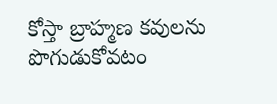కోస్తా బ్రాహ్మణ కవులను పొగుడుకోవటం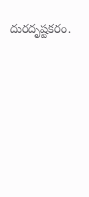దురదృష్టకరం.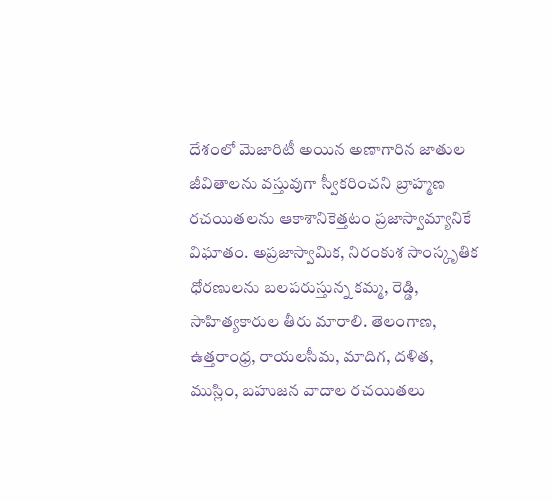దేశంలో మెజారిటీ అయిన అణాగారిన జాతుల జీవితాలను వస్తువుగా స్వీకరించని బ్రాహ్మణ రచయితలను ఆకాశానికెత్తటం ప్రజాస్వామ్యానికే విఘాతం. అప్రజాస్వామిక, నిరంకుశ సాంస్కృతిక ధోరణులను బలపరుస్తున్న కమ్మ, రెడ్డి, సాహిత్యకారుల తీరు మారాలి. తెలంగాణ, ఉత్తరాంధ్ర, రాయలసీమ, మాదిగ, దళిత, ముస్లిం, బహుజన వాదాల రచయితలు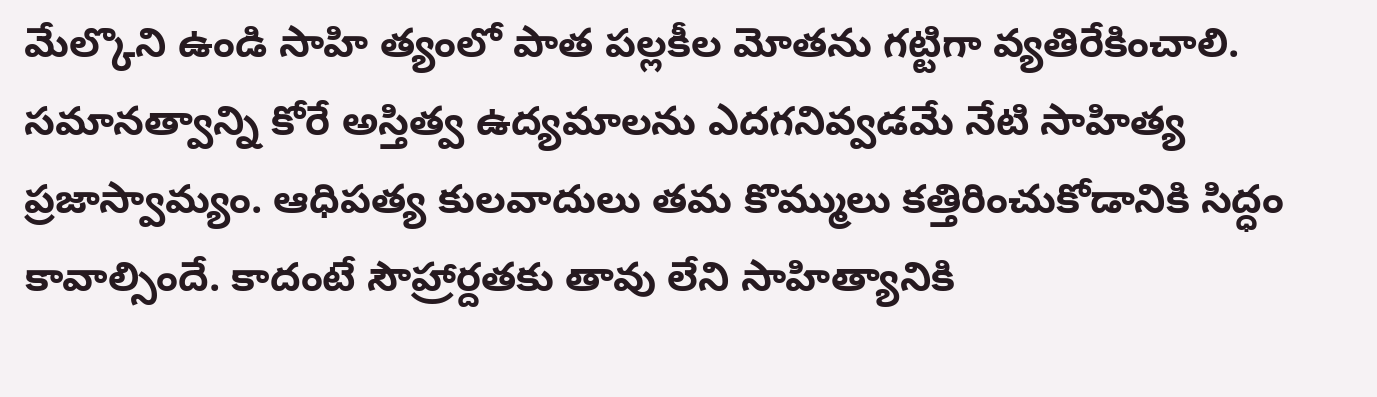మేల్కొని ఉండి సాహి త్యంలో పాత పల్లకీల మోతను గట్టిగా వ్యతిరేకించాలి. సమానత్వాన్ని కోరే అస్తిత్వ ఉద్యమాలను ఎదగనివ్వడమే నేటి సాహిత్య ప్రజాస్వామ్యం. ఆధిపత్య కులవాదులు తమ కొమ్ములు కత్తిరించుకోడానికి సిద్ధం కావాల్సిందే. కాదంటే సౌహ్రార్దతకు తావు లేని సాహిత్యానికి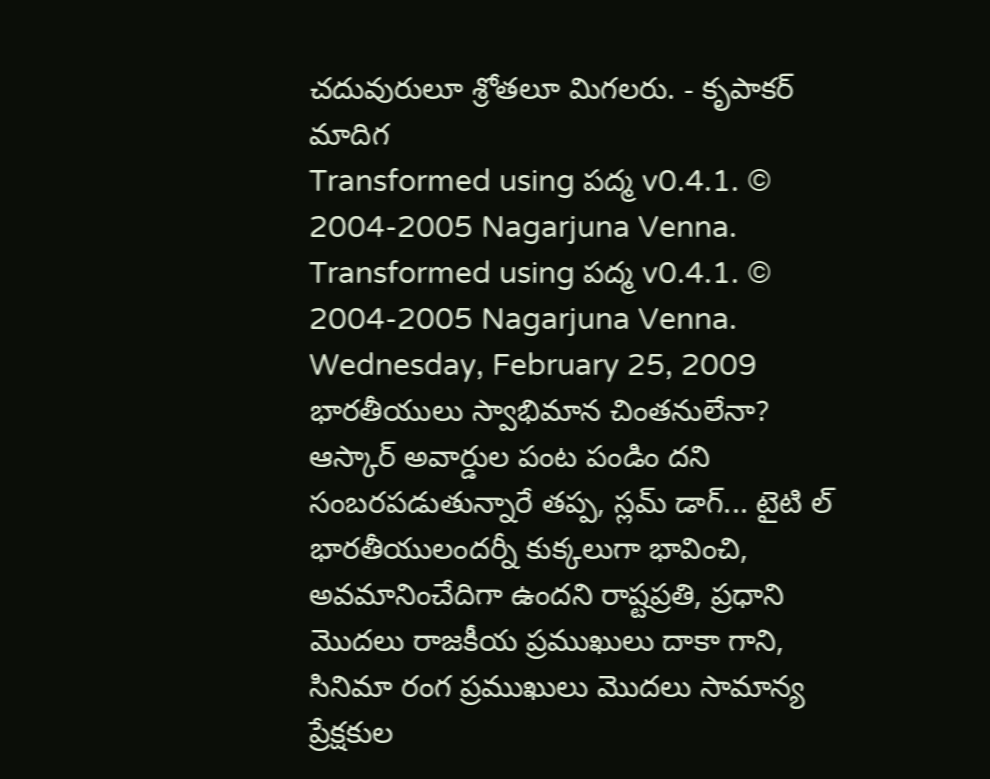చదువురులూ శ్రోతలూ మిగలరు. - కృపాకర్ మాదిగ
Transformed using పద్మ v0.4.1. © 2004-2005 Nagarjuna Venna.
Transformed using పద్మ v0.4.1. © 2004-2005 Nagarjuna Venna.
Wednesday, February 25, 2009
భారతీయులు స్వాభిమాన చింతనులేనా?
ఆస్కార్ అవార్డుల పంట పండిం దని సంబరపడుతున్నారే తప్ప, స్లమ్ డాగ్... టైటి ల్ భారతీయులందర్నీ కుక్కలుగా భావించి, అవమానించేదిగా ఉందని రాష్టప్రతి, ప్రధాని మొదలు రాజకీయ ప్రముఖులు దాకా గాని, సినిమా రంగ ప్రముఖులు మొదలు సామాన్య ప్రేక్షకుల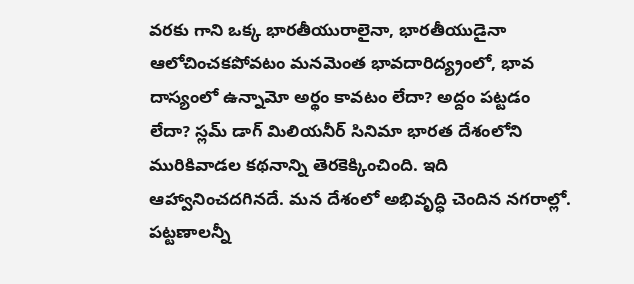వరకు గాని ఒక్క భారతీయురాలైనా, భారతీయుడైనా ఆలోచించకపోవటం మనమెంత భావదారిద్య్రంలో, భావ దాస్యంలో ఉన్నామో అర్థం కావటం లేదా? అద్దం పట్టడం లేదా? స్లమ్ డాగ్ మిలియనీర్ సినిమా భారత దేశంలోని మురికివాడల కథనాన్ని తెరకెక్కించింది. ఇది ఆహ్వానించదగినదే. మన దేశంలో అభివృద్ధి చెందిన నగరాల్లో. పట్టణాలన్నీ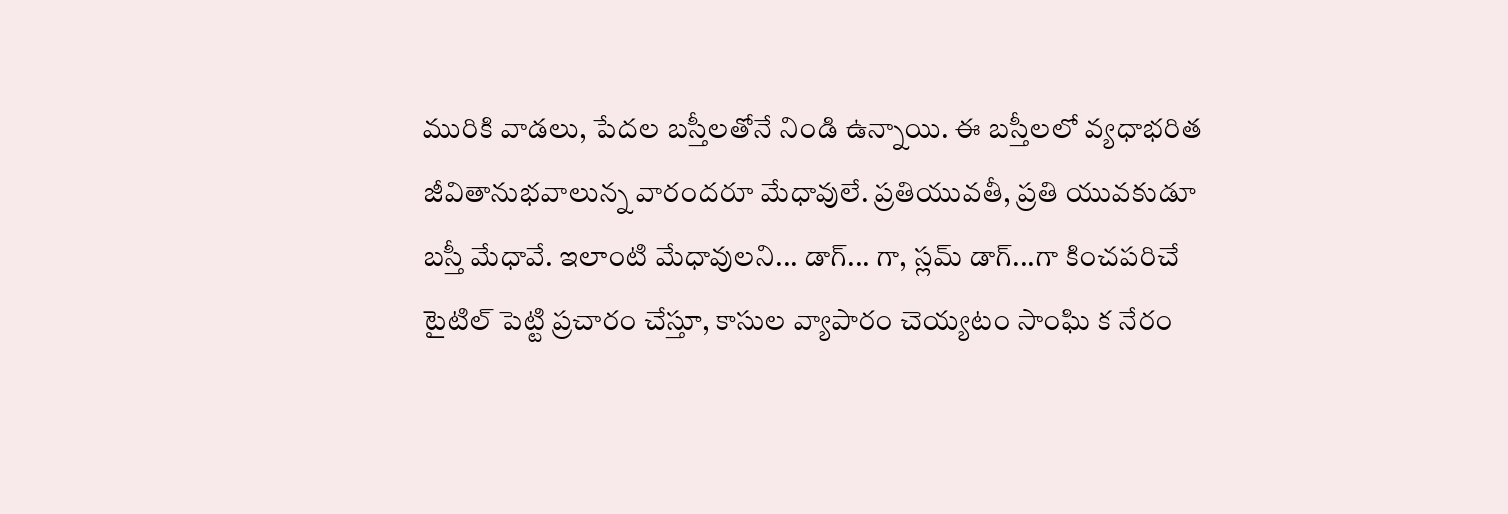మురికి వాడలు, పేదల బస్తీలతోనే నిండి ఉన్నాయి. ఈ బస్తీలలో వ్యధాభరిత జీవితానుభవాలున్న వారందరూ మేధావులే. ప్రతియువతీ, ప్రతి యువకుడూ బస్తీ మేధావే. ఇలాంటి మేధావులని... డాగ్... గా, స్లమ్ డాగ్...గా కించపరిచే టైటిల్ పెట్టి ప్రచారం చేస్తూ, కాసుల వ్యాపారం చెయ్యటం సాంఘి క నేరం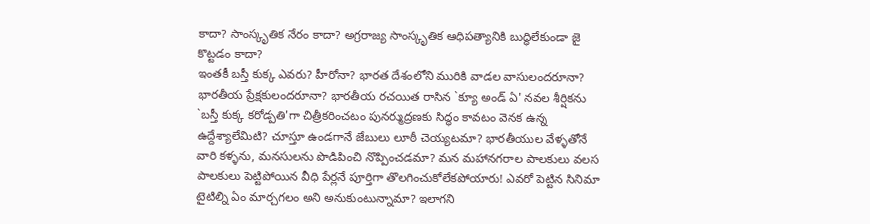కాదా? సాంస్కృతిక నేరం కాదా? అగ్రరాజ్య సాంస్కృతిక ఆధిపత్యానికి బుద్ధిలేకుండా జై కొట్టడం కాదా?
ఇంతకీ బస్తీ కుక్క ఎవరు? హీరోనా? భారత దేశంలోని మురికి వాడల వాసులందరూనా? భారతీయ ప్రేక్షకులందరూనా? భారతీయ రచయిత రాసిన `క్యూ అండ్ ఏ' నవల శీర్షికను `బస్తీ కుక్క కరోడ్పతి'గా చిత్రీకరించటం పునర్ముద్రణకు సిద్ధం కావటం వెనక ఉన్న ఉద్దేశ్యాలేమిటి? చూస్తూ ఉండగానే జేబులు లూఠీ చెయ్యటమా? భారతీయుల వేళ్ళతోనే వారి కళ్ళను, మనసులను పొడిపించి నొప్పించడమా? మన మహానగరాల పాలకులు వలస పాలకులు పెట్టిపోయిన వీధి పేర్లనే పూర్తిగా తొలగించుకోలేకపోయారు! ఎవరో పెట్టిన సినిమా టైటిల్ని ఏం మార్చగలం అని అనుకుంటున్నామా? ఇలాగని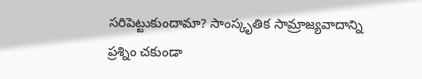సరిపెట్టుకుందామా? సాంస్కృతిక సామ్రాజ్యవాదాన్ని ప్రశ్నిం చకుండా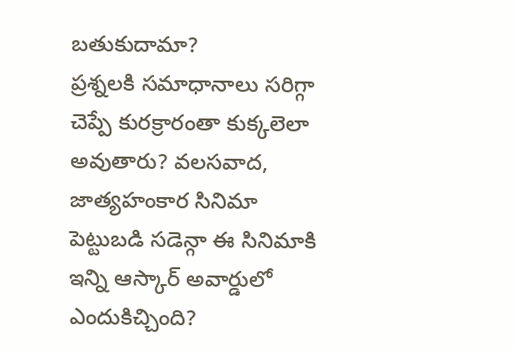బతుకుదామా?
ప్రశ్నలకి సమాధానాలు సరిగ్గా చెప్పే కురక్రారంతా కుక్కలెలా అవుతారు? వలసవాద, జాత్యహంకార సినిమా పెట్టుబడి సడెన్గా ఈ సినిమాకి ఇన్ని ఆస్కార్ అవార్డులో ఎందుకిచ్చింది?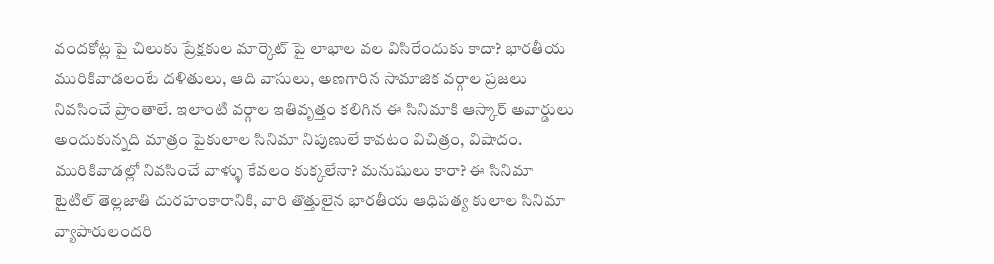వందకోట్ల పై చిలుకు ప్రేక్షకుల మార్కెట్ పై లాభాల వల విసిరేందుకు కాదా? భారతీయ మురికివాడలంటే దళితులు, ఆది వాసులు, అణగారిన సామాజిక వర్గాల ప్రజలు నివసించే ప్రాంతాలే. ఇలాంటి వర్గాల ఇతివృత్తం కలిగిన ఈ సినిమాకి ఆస్కార్ అవార్డులు అందుకున్నది మాత్రం పైకులాల సినిమా నిపుణులే కావటం విచిత్రం, విషాదం. మురికివాడల్లో నివసించే వాళ్ళు కేవలం కుక్కలేనా? మనుషులు కారా? ఈ సినిమా టైటిల్ తెల్లజాతి దురహంకారానికి, వారి తొత్తులైన భారతీయ ఆధిపత్య కులాల సినిమా వ్యాపారులందరి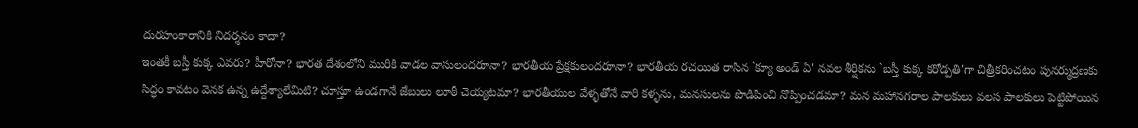దురహంకారానికి నిదర్శనం కాదా?
ఇంతకీ బస్తీ కుక్క ఎవరు? హీరోనా? భారత దేశంలోని మురికి వాడల వాసులందరూనా? భారతీయ ప్రేక్షకులందరూనా? భారతీయ రచయిత రాసిన `క్యూ అండ్ ఏ' నవల శీర్షికను `బస్తీ కుక్క కరోడ్పతి'గా చిత్రీకరించటం పునర్ముద్రణకు సిద్ధం కావటం వెనక ఉన్న ఉద్దేశ్యాలేమిటి? చూస్తూ ఉండగానే జేబులు లూఠీ చెయ్యటమా? భారతీయుల వేళ్ళతోనే వారి కళ్ళను, మనసులను పొడిపించి నొప్పించడమా? మన మహానగరాల పాలకులు వలస పాలకులు పెట్టిపోయిన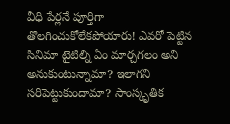వీధి పేర్లనే పూర్తిగా తొలగించుకోలేకపోయారు! ఎవరో పెట్టిన సినిమా టైటిల్ని ఏం మార్చగలం అని అనుకుంటున్నామా? ఇలాగని సరిపెట్టుకుందామా? సాంస్కృతిక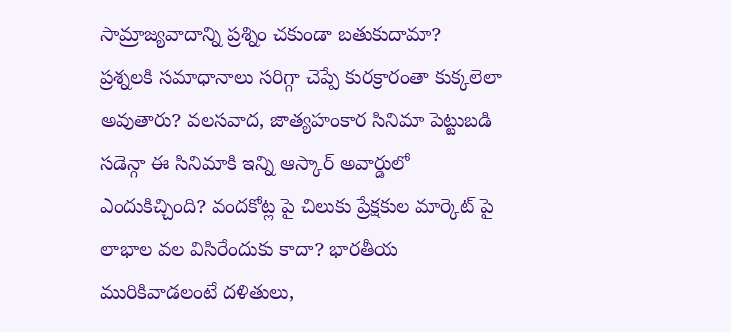సామ్రాజ్యవాదాన్ని ప్రశ్నిం చకుండా బతుకుదామా?
ప్రశ్నలకి సమాధానాలు సరిగ్గా చెప్పే కురక్రారంతా కుక్కలెలా అవుతారు? వలసవాద, జాత్యహంకార సినిమా పెట్టుబడి సడెన్గా ఈ సినిమాకి ఇన్ని ఆస్కార్ అవార్డులో ఎందుకిచ్చింది? వందకోట్ల పై చిలుకు ప్రేక్షకుల మార్కెట్ పై లాభాల వల విసిరేందుకు కాదా? భారతీయ మురికివాడలంటే దళితులు,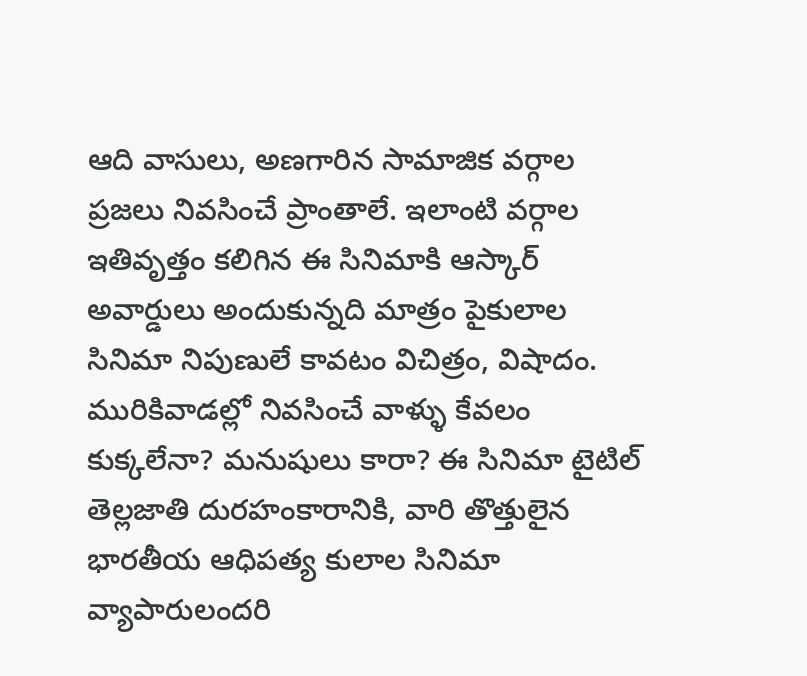ఆది వాసులు, అణగారిన సామాజిక వర్గాల ప్రజలు నివసించే ప్రాంతాలే. ఇలాంటి వర్గాల ఇతివృత్తం కలిగిన ఈ సినిమాకి ఆస్కార్ అవార్డులు అందుకున్నది మాత్రం పైకులాల సినిమా నిపుణులే కావటం విచిత్రం, విషాదం. మురికివాడల్లో నివసించే వాళ్ళు కేవలం కుక్కలేనా? మనుషులు కారా? ఈ సినిమా టైటిల్ తెల్లజాతి దురహంకారానికి, వారి తొత్తులైన భారతీయ ఆధిపత్య కులాల సినిమా వ్యాపారులందరి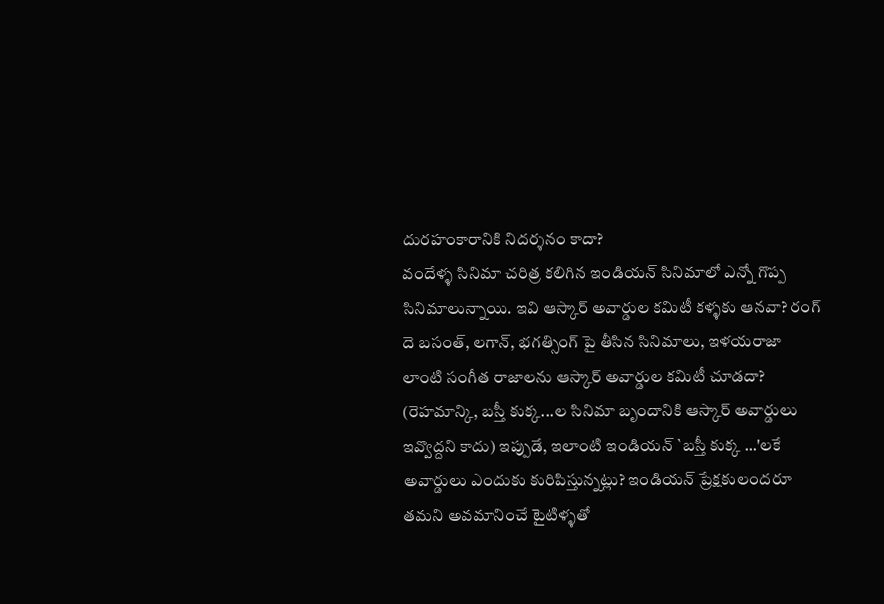దురహంకారానికి నిదర్శనం కాదా?
వందేళ్ళ సినిమా చరిత్ర కలిగిన ఇండియన్ సినిమాలో ఎన్నో గొప్ప సినిమాలున్నాయి. ఇవి ఆస్కార్ అవార్డుల కమిటీ కళ్ళకు ఆనవా? రంగ్ దె బసంత్, లగాన్, భగత్సింగ్ పై తీసిన సినిమాలు, ఇళయరాజా లాంటి సంగీత రాజాలను ఆస్కార్ అవార్డుల కమిటీ చూడదా? (రెహమాన్కి, బస్తీ కుక్క...ల సినిమా బృందానికి ఆస్కార్ అవార్డులు ఇవ్వొద్దని కాదు) ఇప్పుడే, ఇలాంటి ఇండియన్ `బస్తీ కుక్క ...'లకే అవార్డులు ఎందుకు కురిపిస్తున్నట్లు? ఇండియన్ ప్రేక్షకులందరూ తమని అవమానించే టైటిళ్ళతో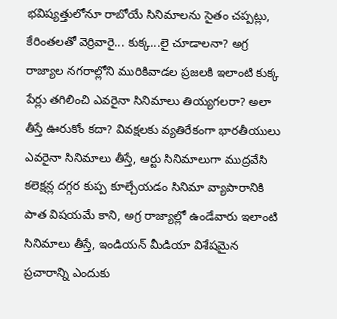భవిష్యత్తులోనూ రాబోయే సినిమాలను సైతం చప్పట్లు, కేరింతలతో వెర్రివారై... కుక్క...లై చూడాలనా? అగ్ర రాజ్యాల నగరాల్లోని మురికివాడల ప్రజలకి ఇలాంటి కుక్క పేర్లు తగిలించి ఎవరైనా సినిమాలు తియ్యగలరా? అలా తీస్తే ఊరుకోం కదా? వివక్షలకు వ్యతిరేకంగా భారతీయులు ఎవరైనా సినిమాలు తీస్తే, ఆర్టు సినిమాలుగా ముద్రవేసి కలెక్షన్ల దగ్గర కుప్ప కూల్చేయడం సినిమా వ్యాపారానికి పాత విషయమే కాని, అగ్ర రాజ్యాల్లో ఉండేవారు ఇలాంటి సినిమాలు తీస్తే, ఇండియన్ మీడియా విశేషమైన ప్రచారాన్ని ఎందుకు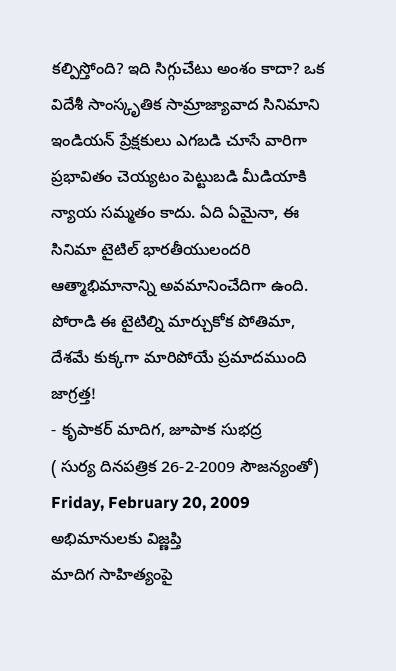కల్పిస్తోంది? ఇది సిగ్గుచేటు అంశం కాదా? ఒక విదేశీ సాంస్కృతిక సామ్రాజ్యావాద సినిమాని ఇండియన్ ప్రేక్షకులు ఎగబడి చూసే వారిగా ప్రభావితం చెయ్యటం పెట్టుబడి మీడియాకి న్యాయ సమ్మతం కాదు. ఏది ఏమైనా, ఈ సినిమా టైటిల్ భారతీయులందరి ఆత్మాభిమానాన్ని అవమానించేదిగా ఉంది. పోరాడి ఈ టైటిల్ని మార్చుకోక పోతిమా, దేశమే కుక్కగా మారిపోయే ప్రమాదముంది జాగ్రత్త!
- కృపాకర్ మాదిగ, జూపాక సుభద్ర
( సుర్య దినపత్రిక 26-2-2009 సౌజన్యంతో)
Friday, February 20, 2009
అభిమానులకు విజ్ణప్తి
మాదిగ సాహిత్యంపై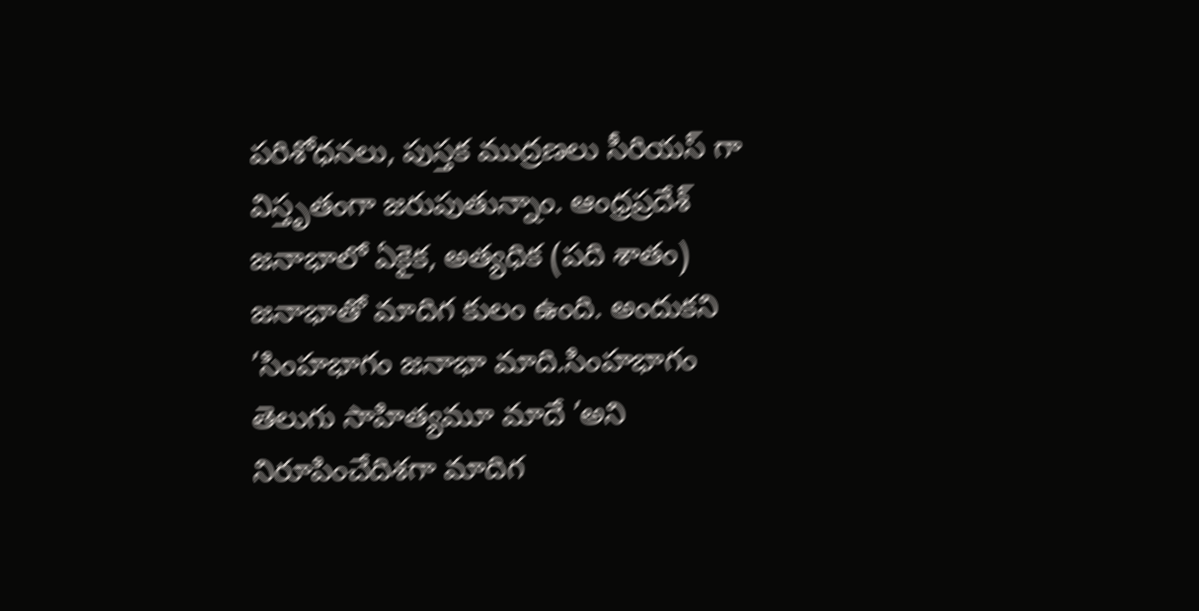పరిశోధనలు, పుస్తక ముద్రణలు సీరియస్ గా విస్తృతంగా జరుపుతున్నాం. ఆంధ్రప్రదేశ్ జనాభాలో ఏకైక, అత్యధిక (పది శాతం) జనాభాతో మాదిగ కులం ఉంది. అందుకని ’సింహభాగం జనాభా మాది.సింహభాగం తెలుగు సాహిత్యమూ మాదే ’అని నిరూపించేదిశగా మాదిగ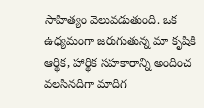సాహిత్యం వెలువడుతుంది. ఒక ఉధ్యమంగా జరుగుతున్న మా కృషికి ఆర్థిక, హార్థిక సహకారాన్ని అందించ వలసినదిగా మాదిగ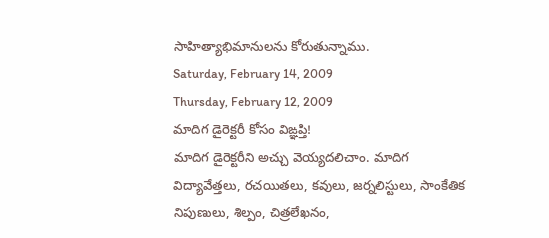సాహిత్యాభిమానులను కోరుతున్నాము.
Saturday, February 14, 2009
Thursday, February 12, 2009
మాదిగ డైరెక్టరీ కోసం విఙ్ఞప్తి!
మాదిగ డైరెక్టరీని అచ్చు వెయ్యదలిచాం. మాదిగ విద్యావేత్తలు, రచయితలు, కవులు, జర్నలిస్టులు, సాంకేతిక నిపుణులు, శిల్పం, చిత్రలేఖనం,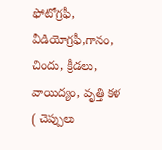ఫోటోగ్రఫీ, వీడియోగ్రఫీ,గానం, చిందు, క్రీడలు, వాయిద్యం, వృత్తి కళ ( చెప్పులు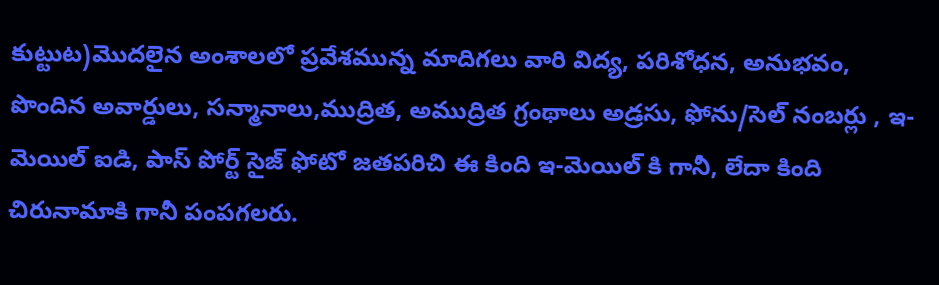కుట్టుట)మొదలైన అంశాలలో ప్రవేశమున్న మాదిగలు వారి విద్య, పరిశోధన, అనుభవం, పొందిన అవార్డులు, సన్మానాలు,ముద్రిత, అముద్రిత గ్రంథాలు అడ్రసు, ఫోను/సెల్ నంబర్లు , ఇ-మెయిల్ ఐడి, పాస్ పోర్ట్ సైజ్ ఫోటో జతపరిచి ఈ కింది ఇ-మెయిల్ కి గానీ, లేదా కింది చిరునామాకి గానీ పంపగలరు.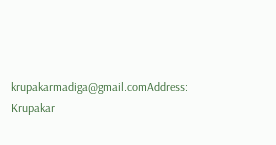krupakarmadiga@gmail.comAddress:
Krupakar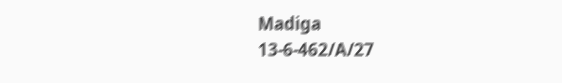Madiga
13-6-462/A/27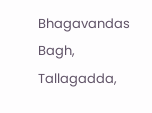Bhagavandas Bagh,
Tallagadda,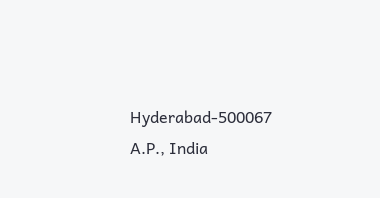Hyderabad-500067
A.P., India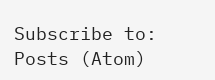Subscribe to:
Posts (Atom)